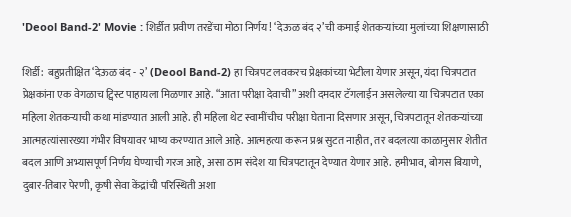'Deool Band-2' Movie : शिर्डीत प्रवीण तरडेंचा मोठा निर्णय! ‘देऊळ बंद २’ची कमाई शेतकऱ्यांच्या मुलांच्या शिक्षणासाठी

शिर्डी:  बहुप्रतीक्षित ‘देऊळ बंद - २’ (Deool Band-2) हा चित्रपट लवकरच प्रेक्षकांच्या भेटीला येणार असून, यंदा चित्रपटात प्रेक्षकांना एक वेगळाच ट्विस्ट पाहायला मिळणार आहे. “आता परीक्षा देवाची” अशी दमदार टॅगलाईन असलेल्या या चित्रपटात एका महिला शेतकऱ्याची कथा मांडण्यात आली आहे. ही महिला थेट स्वामींचीच परीक्षा घेताना दिसणार असून, चित्रपटातून शेतकऱ्यांच्या आत्महत्यांसारख्या गंभीर विषयावर भाष्य करण्यात आले आहे. आत्महत्या करून प्रश्न सुटत नाहीत, तर बदलत्या काळानुसार शेतीत बदल आणि अभ्यासपूर्ण निर्णय घेण्याची गरज आहे, असा ठाम संदेश या चित्रपटातून देण्यात येणार आहे. हमीभाव, बोगस बियाणे, दुबार-तिबार पेरणी, कृषी सेवा केंद्रांची परिस्थिती अशा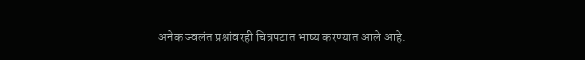अनेक ज्वलंत प्रश्नांवरही चित्रपटात भाष्य करण्यात आले आहे.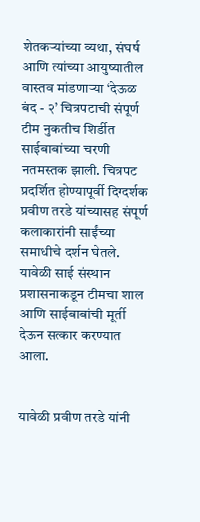शेतकऱ्यांच्या व्यथा, संघर्ष आणि त्यांच्या आयुष्यातील वास्तव मांडणाऱ्या ‘देऊळ बंद - २’ चित्रपटाची संपूर्ण टीम नुकतीच शिर्डीत साईबाबांच्या चरणी नतमस्तक झाली. चित्रपट प्रदर्शित होण्यापूर्वी दिग्दर्शक प्रवीण तरडे यांच्यासह संपूर्ण कलाकारांनी साईंच्या समाधीचे दर्शन घेतले. यावेळी साई संस्थान प्रशासनाकडून टीमचा शाल आणि साईबाबांची मूर्ती देऊन सत्कार करण्यात आला.


यावेळी प्रवीण तरडे यांनी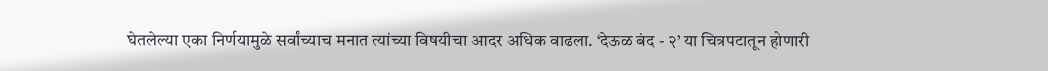घेतलेल्या एका निर्णयामुळे सर्वांच्याच मनात त्यांच्या विषयीचा आदर अधिक वाढला. ‘देऊळ बंद - २’ या चित्रपटातून होणारी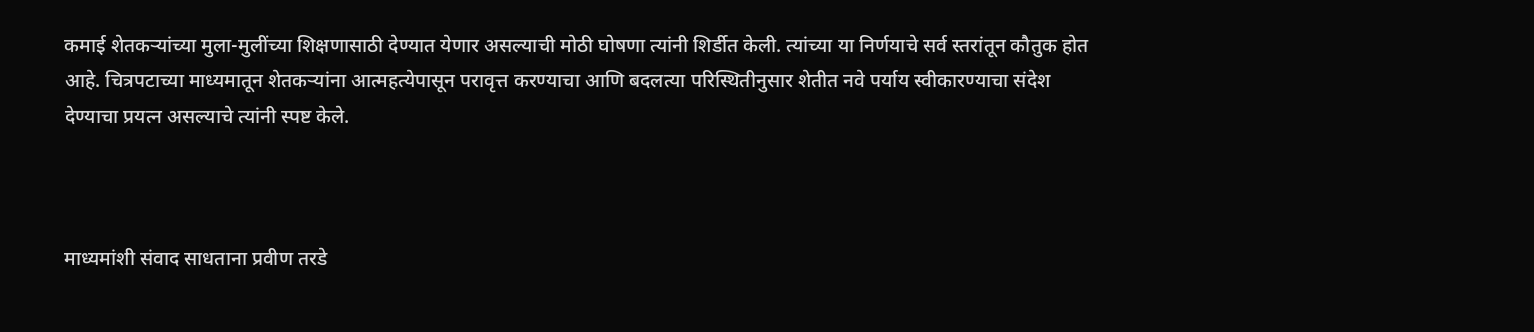कमाई शेतकऱ्यांच्या मुला-मुलींच्या शिक्षणासाठी देण्यात येणार असल्याची मोठी घोषणा त्यांनी शिर्डीत केली. त्यांच्या या निर्णयाचे सर्व स्तरांतून कौतुक होत आहे. चित्रपटाच्या माध्यमातून शेतकऱ्यांना आत्महत्येपासून परावृत्त करण्याचा आणि बदलत्या परिस्थितीनुसार शेतीत नवे पर्याय स्वीकारण्याचा संदेश देण्याचा प्रयत्न असल्याचे त्यांनी स्पष्ट केले.



माध्यमांशी संवाद साधताना प्रवीण तरडे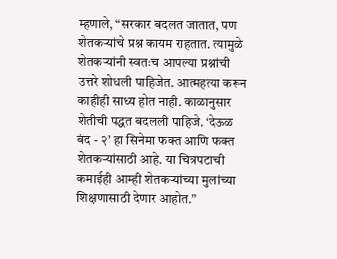म्हणाले, “सरकार बदलत जातात, पण शेतकऱ्यांचे प्रश्न कायम राहतात. त्यामुळे शेतकऱ्यांनी स्वतःच आपल्या प्रश्नांची उत्तरे शोधली पाहिजेत. आत्महत्या करून काहीही साध्य होत नाही. काळानुसार शेतीची पद्धत बदलली पाहिजे. ‘देऊळ बंद - २’ हा सिनेमा फक्त आणि फक्त शेतकऱ्यांसाठी आहे. या चित्रपटाची कमाईही आम्ही शेतकऱ्यांच्या मुलांच्या शिक्षणासाठी देणार आहोत.”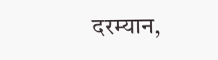दरम्यान,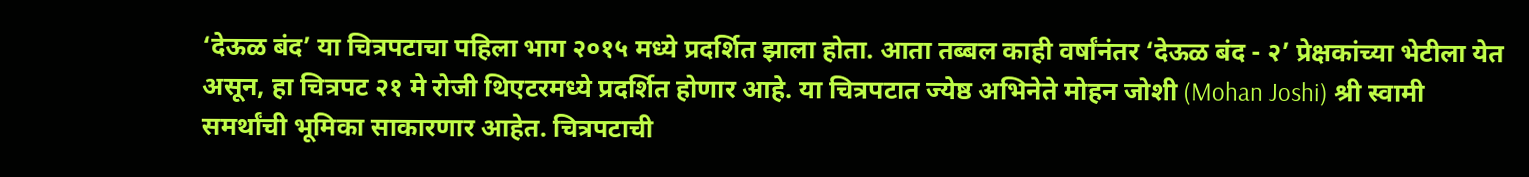‘देऊळ बंद’ या चित्रपटाचा पहिला भाग २०१५ मध्ये प्रदर्शित झाला होता. आता तब्बल काही वर्षांनंतर ‘देऊळ बंद - २’ प्रेक्षकांच्या भेटीला येत असून, हा चित्रपट २१ मे रोजी थिएटरमध्ये प्रदर्शित होणार आहे. या चित्रपटात ज्येष्ठ अभिनेते मोहन जोशी (Mohan Joshi) श्री स्वामी समर्थांची भूमिका साकारणार आहेत. चित्रपटाची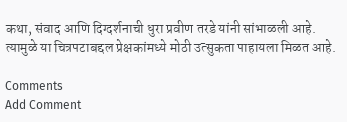कथा, संवाद आणि दिग्दर्शनाची धुरा प्रवीण तरडे यांनी सांभाळली आहे. त्यामुळे या चित्रपटाबद्दल प्रेक्षकांमध्ये मोठी उत्सुकता पाहायला मिळत आहे.

Comments
Add Comment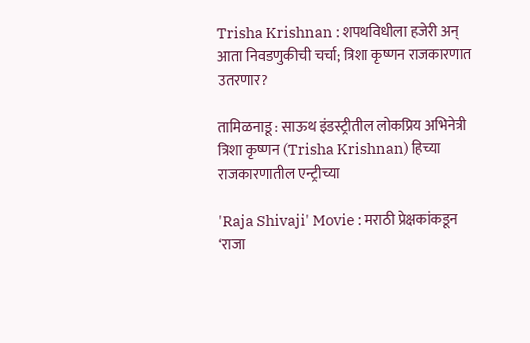Trisha Krishnan : शपथविधीला हजेरी अन् आता निवडणुकीची चर्चा; त्रिशा कृष्णन राजकारणात उतरणार?

तामिळनाडू : साऊथ इंडस्ट्रीतील लोकप्रिय अभिनेत्री त्रिशा कृष्णन (Trisha Krishnan) हिच्या राजकारणातील एन्ट्रीच्या

'Raja Shivaji' Movie : मराठी प्रेक्षकांकडून ‘राजा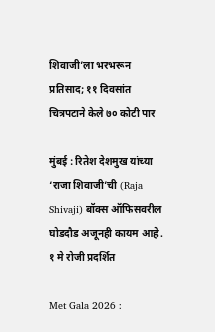शिवाजी’ला भरभरून प्रतिसाद; ११ दिवसांत चित्रपटाने केले ७० कोटी पार

मुंबई : रितेश देशमुख यांच्या ‘राजा शिवाजी’ची (Raja Shivaji) बॉक्स ऑफिसवरील घोडदौड अजूनही कायम आहे. १ मे रोजी प्रदर्शित

Met Gala 2026 :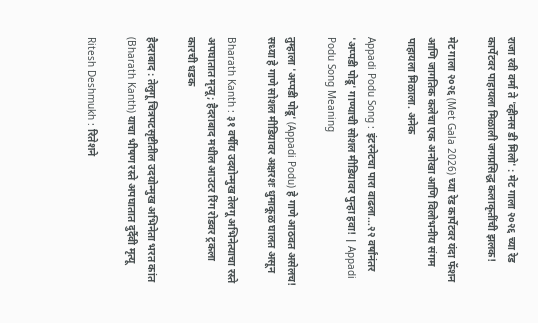राजा रवी वर्मा ते 'व्हीनस डी मिलो' : मेट गाला २०२६ च्या रेड कार्पेटवर पाहायला मिळाली जगप्रसिद्ध कलाकृतींची झलक!

मेट गाला २०२६ (Met Gala 2026) च्या रेड कार्पेटवर यंदा फॅशन आणि जागतिक कलेचा एक अनोखा आणि विलोभनीय संगम पाहायला मिळाला. अनेक

Appadi Podu Song : इंटरनेटचा पारा वाढला...२२ वर्षांनंतर 'अप्पडी पोडू' गाण्याची सोशल मीडियावर पुन्हा हवा! | Appadi Podu Song Meaning

तुम्हाला 'अप्पडी पोडू' (Appadi Podu) हे गाणे आठवत असेलच! सध्या हे गाणे सोशल मीडियावर अक्षरशः धुमाकूळ घालत असून

Bharath Kanth : ३१ वर्षीय उदयोन्मुख तेलगू अभिनेत्याचा रस्ते अपघातात मृत्यू; हैदराबाद मधील आउटर रिंग रोडवर ट्रकला कारची धडक

हैदराबाद : तेलुगू चित्रपटसृष्टीतील उदयोन्मुख अभिनेता भरत कांत (Bharath Kanth) याचा भीषण रस्ते अपघातात दुर्दैवी मृत्यू

Ritesh Deshmukh : रितेशने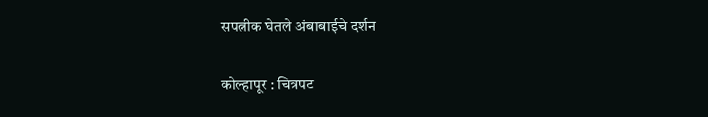सपत्नीक घेतले अंबाबाईचे दर्शन

कोल्हापूर : चित्रपट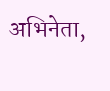अभिनेता,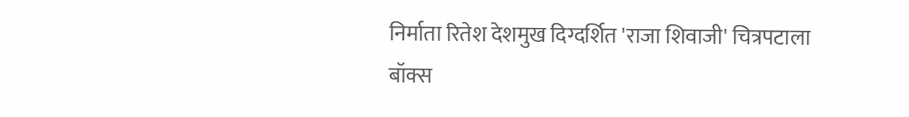निर्माता रितेश देशमुख दिग्दर्शित 'राजा शिवाजी' चित्रपटाला बॉक्स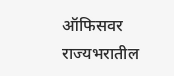ऑफिसवर राज्यभरातील